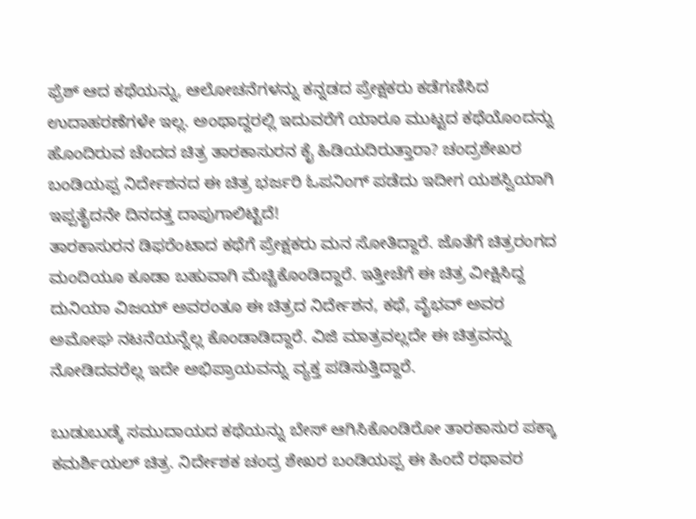ಫ್ರೆಶ್ ಆದ ಕಥೆಯನ್ನು, ಆಲೋಚನೆಗಳನ್ನು ಕನ್ನಡದ ಪ್ರೇಕ್ಷಕರು ಕಡೆಗಣಿಸಿದ ಉದಾಹರಣೆಗಳೇ ಇಲ್ಲ. ಅಂಥಾದ್ದರಲ್ಲಿ ಇದುವರೆಗೆ ಯಾರೂ ಮುಟ್ಟದ ಕಥೆಯೊಂದನ್ನು ಹೊಂದಿರುವ ಚೆಂದದ ಚಿತ್ರ ತಾರಕಾಸುರನ ಕೈ ಹಿಡಿಯದಿರುತ್ತಾರಾ? ಚಂದ್ರಶೇಖರ ಬಂಡಿಯಪ್ಪ ನಿರ್ದೇಶನದ ಈ ಚಿತ್ರ ಭರ್ಜರಿ ಓಪನಿಂಗ್ ಪಡೆದು ಇದೀಗ ಯಶಸ್ವಿಯಾಗಿ ಇಪ್ಪತೈದನೇ ದಿನದತ್ತ ದಾಪುಗಾಲಿಟ್ಟಿದೆ!
ತಾರಕಾಸುರನ ಡಿಫರೆಂಟಾದ ಕಥೆಗೆ ಪ್ರೇಕ್ಷಕರು ಮನ ಸೋತಿದ್ದಾರೆ. ಜೊತೆಗೆ ಚಿತ್ರರಂಗದ ಮಂದಿಯೂ ಕೂಡಾ ಬಹುವಾಗಿ ಮೆಚ್ಚಿಕೊಂಡಿದ್ದಾರೆ. ಇತ್ತೀಚೆಗೆ ಈ ಚಿತ್ರ ವೀಕ್ಷಿಸಿದ್ದ ದುನಿಯಾ ವಿಜಯ್ ಅವರಂತೂ ಈ ಚಿತ್ರದ ನಿರ್ದೇಶನ, ಕಥೆ, ವೈಭವ್ ಅವರ ಅಮೋಘ ನಟನೆಯನ್ನೆಲ್ಲ ಕೊಂಡಾಡಿದ್ದಾರೆ. ವಿಜಿ ಮಾತ್ರವಲ್ಲದೇ ಈ ಚಿತ್ರವನ್ನು ನೋಡಿದವರೆಲ್ಲ ಇದೇ ಅಭಿಪ್ರಾಯವನ್ನು ವ್ಯಕ್ತ ಪಡಿಸುತ್ತಿದ್ದಾರೆ.

ಬುಡುಬುಡ್ಕೆ ಸಮುದಾಯದ ಕಥೆಯನ್ನು ಬೇಸ್ ಆಗಿಸಿಕೊಂಡಿರೋ ತಾರಕಾಸುರ ಪಕ್ಕಾ ಕಮರ್ಶಿಯಲ್ ಚಿತ್ರ. ನಿರ್ದೇಶಕ ಚಂದ್ರ ಶೇಖರ ಬಂಡಿಯಪ್ಪ ಈ ಹಿಂದೆ ರಥಾವರ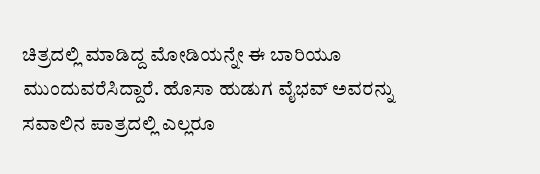ಚಿತ್ರದಲ್ಲಿ ಮಾಡಿದ್ದ ಮೋಡಿಯನ್ನೇ ಈ ಬಾರಿಯೂ ಮುಂದುವರೆಸಿದ್ದಾರೆ. ಹೊಸಾ ಹುಡುಗ ವೈಭವ್ ಅವರನ್ನು ಸವಾಲಿನ ಪಾತ್ರದಲ್ಲಿ ಎಲ್ಲರೂ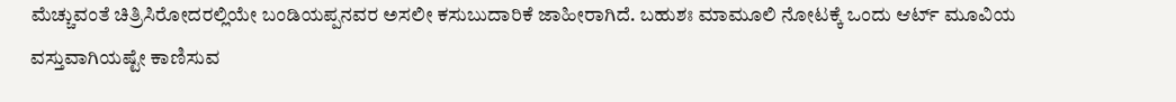ಮೆಚ್ಚುವಂತೆ ಚಿತ್ರಿಸಿರೋದರಲ್ಲಿಯೇ ಬಂಡಿಯಪ್ಪನವರ ಅಸಲೀ ಕಸುಬುದಾರಿಕೆ ಜಾಹೀರಾಗಿದೆ. ಬಹುಶಃ ಮಾಮೂಲಿ ನೋಟಕ್ಕೆ ಒಂದು ಆರ್ಟ್ ಮೂವಿಯ ವಸ್ತುವಾಗಿಯಷ್ಟೇ ಕಾಣಿಸುವ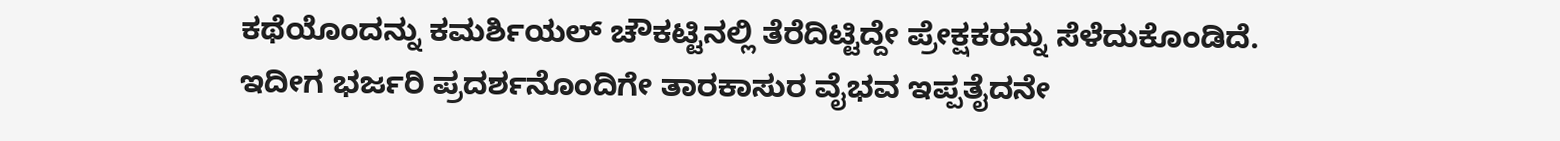ಕಥೆಯೊಂದನ್ನು ಕಮರ್ಶಿಯಲ್ ಚೌಕಟ್ಟಿನಲ್ಲಿ ತೆರೆದಿಟ್ಟಿದ್ದೇ ಪ್ರೇಕ್ಷಕರನ್ನು ಸೆಳೆದುಕೊಂಡಿದೆ.
ಇದೀಗ ಭರ್ಜರಿ ಪ್ರದರ್ಶನೊಂದಿಗೇ ತಾರಕಾಸುರ ವೈಭವ ಇಪ್ಪತೈದನೇ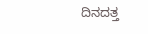ದಿನದತ್ತ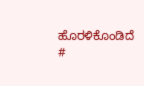ಹೊರಳಿಕೊಂಡಿದೆ
#